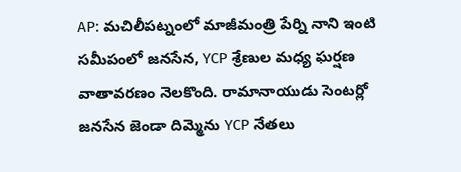AP: మచిలీపట్నంలో మాజీమంత్రి పేర్ని నాని ఇంటి సమీపంలో జనసేన, YCP శ్రేణుల మధ్య ఘర్షణ వాతావరణం నెలకొంది. రామానాయుడు సెంటర్లో జనసేన జెండా దిమ్మెను YCP నేతలు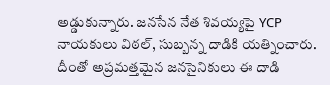అడ్డుకున్నారు. జనసేన నేత శివయ్యపై YCP నాయకులు విఠల్, సుబ్బన్న దాడికి యత్నించారు. దీంతో అప్రమత్తమైన జనసైనికులు ఈ దాడి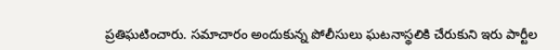ప్రతిఘటించారు. సమాచారం అందుకున్న పోలీసులు ఘటనాస్థలికి చేరుకుని ఇరు పార్టీల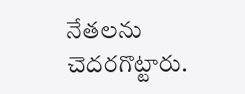నేతలను చెదరగొట్టారు.